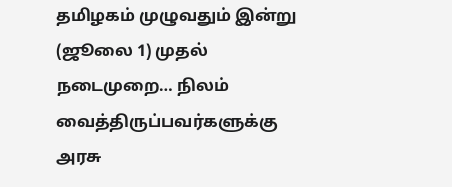தமிழகம் முழுவதும் இன்று (ஜூலை 1) முதல் நடைமுறை… நிலம் வைத்திருப்பவர்களுக்கு அரசு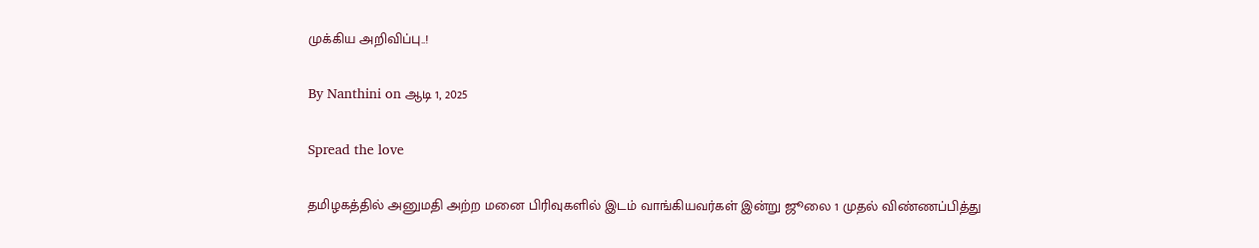முக்கிய அறிவிப்பு..!

By Nanthini on ஆடி 1, 2025

Spread the love

தமிழகத்தில் அனுமதி அற்ற மனை பிரிவுகளில் இடம் வாங்கியவர்கள் இன்று ஜூலை 1 முதல் விண்ணப்பித்து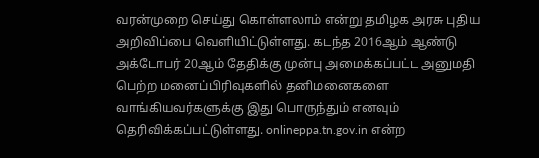வரன்முறை செய்து கொள்ளலாம் என்று தமிழக அரசு புதிய அறிவிப்பை வெளியிட்டுள்ளது. கடந்த 2016ஆம் ஆண்டு அக்டோபர் 20ஆம் தேதிக்கு முன்பு அமைக்கப்பட்ட அனுமதி பெற்ற மனைப்பிரிவுகளில் தனிமனைகளை வாங்கியவர்களுக்கு இது பொருந்தும் எனவும் தெரிவிக்கப்பட்டுள்ளது. onlineppa.tn.gov.in என்ற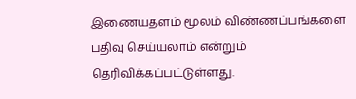இணையதளம் மூலம் விண்ணப்பங்களை பதிவு செய்யலாம் என்றும் தெரிவிக்கப்பட்டுள்ளது.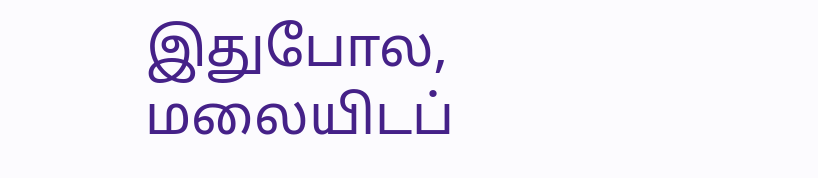இதுபோல, மலையிடப்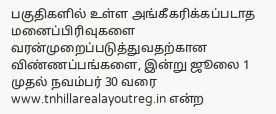பகுதிகளில் உள்ள அங்கீகரிக்கப்படாத மனைப்பிரிவுகளை வரன்முறைப்படுத்துவதற்கான விண்ணப்பங்களை, இன்று ஜூலை 1 முதல் நவம்பர் 30 வரை www.tnhillarealayoutreg.in என்ற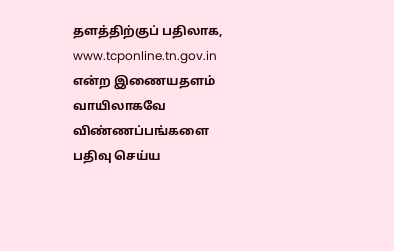தளத்திற்குப் பதிலாக, www.tcponline.tn.gov.in என்ற இணையதளம் வாயிலாகவே விண்ணப்பங்களை பதிவு செய்ய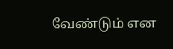வேண்டும் என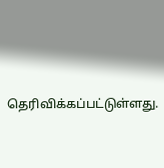தெரிவிக்கப்பட்டுள்ளது.